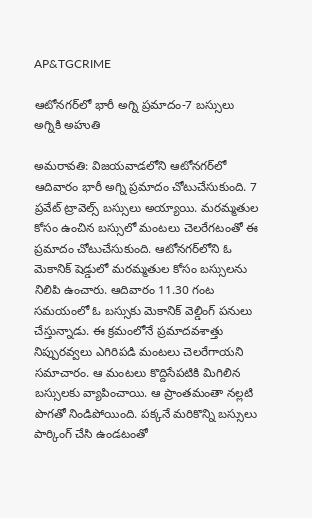AP&TGCRIME

ఆటోనగర్‌లో భారీ అగ్ని ప్రమాదం-7 బస్సులు అగ్నికి అహుతి

అమరావతి: విజయవాడలోని ఆటోనగర్‌లో ఆదివారం భారీ అగ్ని ప్రమాదం చోటుచేసుకుంది. 7 ప్రవేట్ ట్రావెల్స్ బస్సులు అయ్యాయి. మరమ్మతుల కోసం ఉంచిన బస్సులో మంటలు చెలరేగటంతో ఈ ప్రమాదం చోటుచేసుకుంది. ఆటోనగర్‌లోని ఓ మెకానిక్ షెడ్డులో మరమ్మతుల కోసం బస్సులను నిలిపి ఉంచారు. ఆదివారం 11.30 గంట సమయంలో ఓ బస్సుకు మెకానిక్ వెల్డింగ్ పనులు చేస్తున్నాడు. ఈ క్రమంలోనే ప్రమాదవశాత్తు నిప్పురవ్వలు ఎగిరిపడి మంటలు చెలరేగాయని సమాచారం. ఆ మంటలు కొద్దిసేపటికి మిగిలిన బస్సులకు వ్యాపించాయి. ఆ ప్రాంతమంతా నల్లటి పొగతో నిండిపోయింది. పక్కనే మరికొన్ని బస్సులు పార్కింగ్ చేసి ఉండటంతో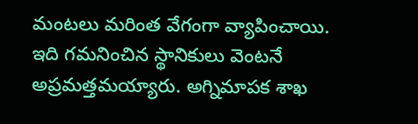మంటలు మరింత వేగంగా వ్యాపించాయి. ఇది గమనించిన స్థానికులు వెంటనే అప్రమత్తమయ్యారు. అగ్నిమాపక శాఖ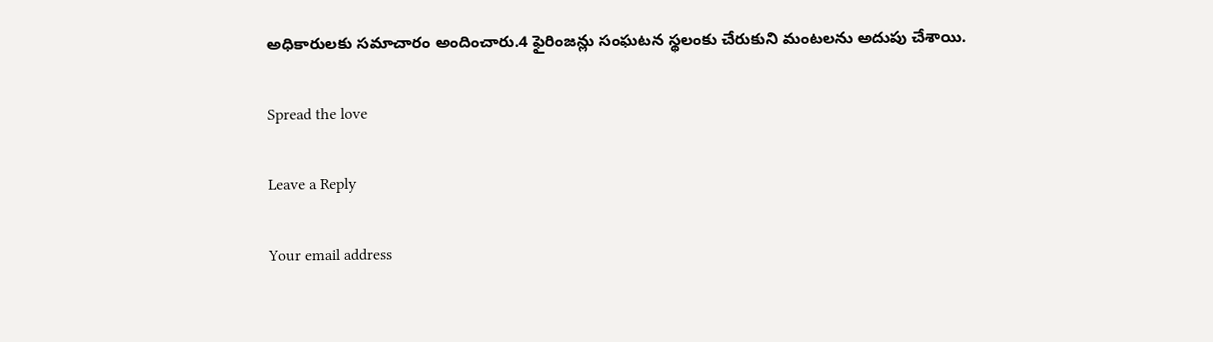అధికారులకు సమాచారం అందించారు.4 ఫైరింజన్లు సంఘటన స్థలంకు చేరుకుని మంటలను అదుపు చేశాయి.

Spread the love

Leave a Reply

Your email address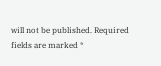will not be published. Required fields are marked *